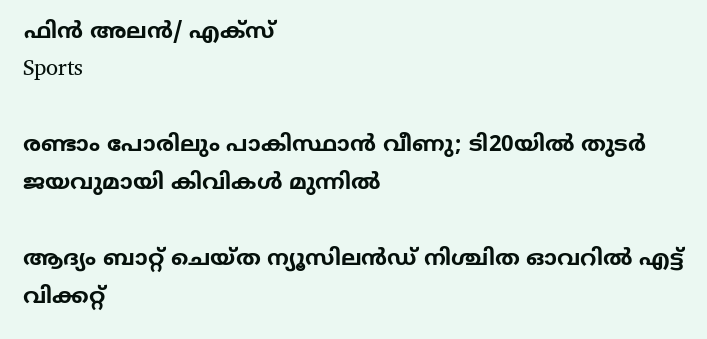ഫിന്‍ അലന്‍/ എക്‌സ്
Sports

രണ്ടാം പോരിലും പാകിസ്ഥാന്‍ വീണു; ടി20യില്‍ തുടര്‍ ജയവുമായി കിവികള്‍ മുന്നില്‍

ആദ്യം ബാറ്റ് ചെയ്ത ന്യൂസിലന്‍ഡ് നിശ്ചിത ഓവറില്‍ എട്ട് വിക്കറ്റ്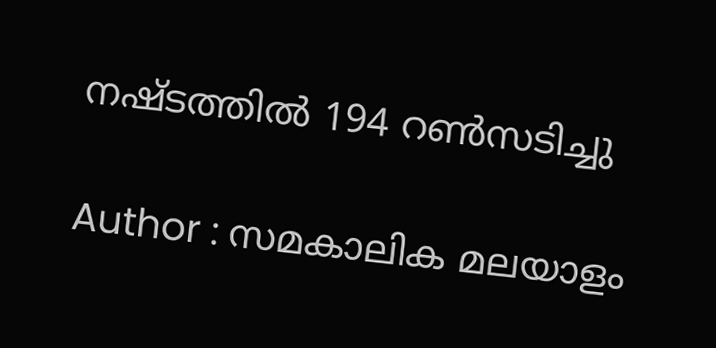നഷ്ടത്തില്‍ 194 റണ്‍സടിച്ചു

Author : സമകാലിക മലയാളം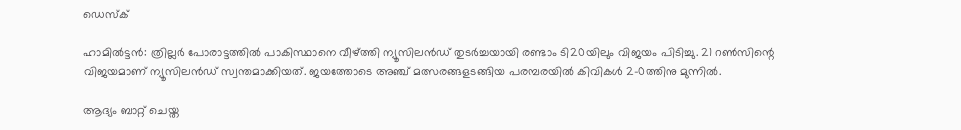ഡെസ്ക്

ഹാമില്‍ട്ടന്‍: ത്രില്ലര്‍ പോരാട്ടത്തില്‍ പാകിസ്ഥാനെ വീഴ്ത്തി ന്യൂസിലന്‍ഡ് തുടര്‍ച്ചയായി രണ്ടാം ടി20യിലും വിജയം പിടിച്ചു. 21 റണ്‍സിന്റെ വിജയമാണ് ന്യൂസിലന്‍ഡ് സ്വന്തമാക്കിയത്. ജയത്തോടെ അഞ്ച് മത്സരങ്ങളടങ്ങിയ പരമ്പരയില്‍ കിവികള്‍ 2-0ത്തിനു മുന്നില്‍.

ആദ്യം ബാറ്റ് ചെയ്ത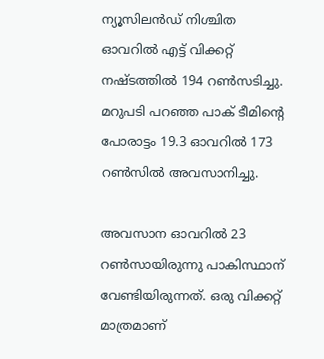ന്യൂസിലന്‍ഡ് നിശ്ചിത ഓവറില്‍ എട്ട് വിക്കറ്റ് നഷ്ടത്തില്‍ 194 റണ്‍സടിച്ചു. മറുപടി പറഞ്ഞ പാക് ടീമിന്റെ പോരാട്ടം 19.3 ഓവറില്‍ 173 റണ്‍സില്‍ അവസാനിച്ചു.

അവസാന ഓവറില്‍ 23 റണ്‍സായിരുന്നു പാകിസ്ഥാന് വേണ്ടിയിരുന്നത്. ഒരു വിക്കറ്റ് മാത്രമാണ്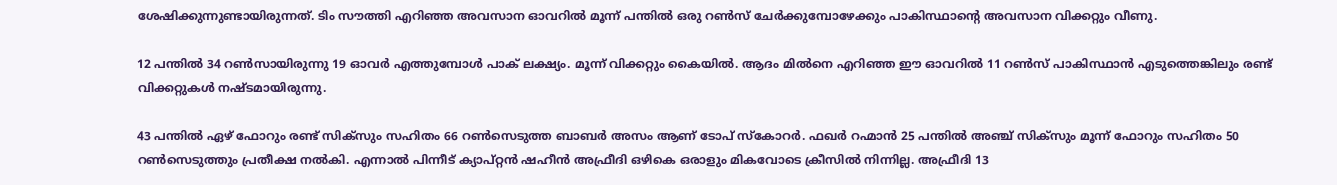ശേഷിക്കുന്നുണ്ടായിരുന്നത്. ടിം സൗത്തി എറിഞ്ഞ അവസാന ഓവറില്‍ മൂന്ന് പന്തില്‍ ഒരു റണ്‍സ് ചേര്‍ക്കുമ്പോഴേക്കും പാകിസ്ഥാന്റെ അവസാന വിക്കറ്റും വീണു.

12 പന്തില്‍ 34 റണ്‍സായിരുന്നു 19 ഓവര്‍ എത്തുമ്പോള്‍ പാക് ലക്ഷ്യം. മൂന്ന് വിക്കറ്റും കൈയില്‍. ആദം മില്‍നെ എറിഞ്ഞ ഈ ഓവറില്‍ 11 റണ്‍സ് പാകിസ്ഥാന്‍ എടുത്തെങ്കിലും രണ്ട് വിക്കറ്റുകള്‍ നഷ്ടമായിരുന്നു.

43 പന്തില്‍ ഏഴ് ഫോറും രണ്ട് സിക്‌സും സഹിതം 66 റണ്‍സെടുത്ത ബാബര്‍ അസം ആണ് ടോപ് സ്‌കോറര്‍. ഫഖര്‍ റഹ്മാന്‍ 25 പന്തില്‍ അഞ്ച് സിക്‌സും മൂന്ന് ഫോറും സഹിതം 50 റണ്‍സെടുത്തും പ്രതീക്ഷ നല്‍കി. എന്നാല്‍ പിന്നീട് ക്യാപ്റ്റന്‍ ഷഹീന്‍ അഫ്രീദി ഒഴികെ ഒരാളും മികവോടെ ക്രീസില്‍ നിന്നില്ല. അഫ്രീദി 13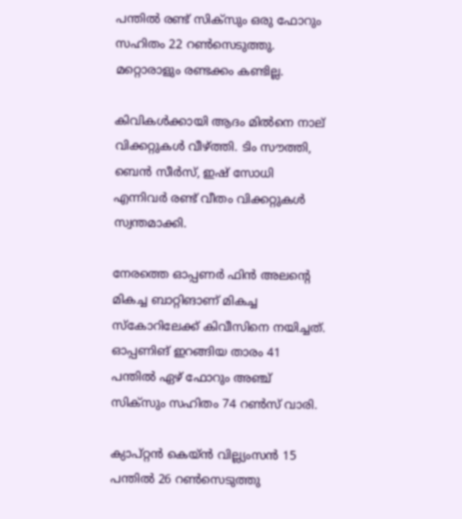പന്തില്‍ രണ്ട് സിക്‌സും ഒരു ഫോറും സഹിതം 22 റണ്‍സെടുത്തു. മറ്റൊരാളും രണ്ടക്കം കണ്ടില്ല.

കിവികള്‍ക്കായി ആദം മില്‍നെ നാല് വിക്കറ്റുകള്‍ വീഴ്ത്തി. ടിം സൗത്തി, ബെന്‍ സീര്‍സ്, ഇഷ് സോധി എന്നിവര്‍ രണ്ട് വീതം വിക്കറ്റുകള്‍ സ്വന്തമാക്കി.

നേരത്തെ ഓപ്പണര്‍ ഫിന്‍ അലന്റെ മികച്ച ബാറ്റിങാണ് മികച്ച സ്‌കോറിലേക്ക് കിവീസിനെ നയിച്ചത്. ഓപ്പണിങ് ഇറങ്ങിയ താരം 41 പന്തില്‍ ഏഴ് ഫോറും അഞ്ച് സിക്‌സും സഹിതം 74 റണ്‍സ് വാരി.

ക്യാപ്റ്റന്‍ കെയ്ന്‍ വില്ല്യംസന്‍ 15 പന്തില്‍ 26 റണ്‍സെടുത്തു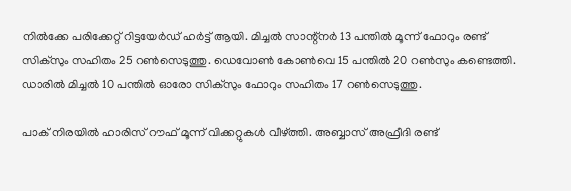നില്‍ക്കേ പരിക്കേറ്റ് റിട്ടയേര്‍ഡ് ഹര്‍ട്ട് ആയി. മിച്ചല്‍ സാന്റ്‌നര്‍ 13 പന്തില്‍ മൂന്ന് ഫോറും രണ്ട് സിക്‌സും സഹിതം 25 റണ്‍സെടുത്തു. ഡെവോണ്‍ കോണ്‍വെ 15 പന്തില്‍ 20 റണ്‍സും കണ്ടെത്തി. ഡാരില്‍ മിച്ചല്‍ 10 പന്തില്‍ ഓരോ സിക്‌സും ഫോറും സഹിതം 17 റണ്‍സെടുത്തു.

പാക് നിരയില്‍ ഹാരിസ് റൗഫ് മൂന്ന് വിക്കറ്റുകള്‍ വീഴ്ത്തി. അബ്ബാസ് അഫ്രീദി രണ്ട്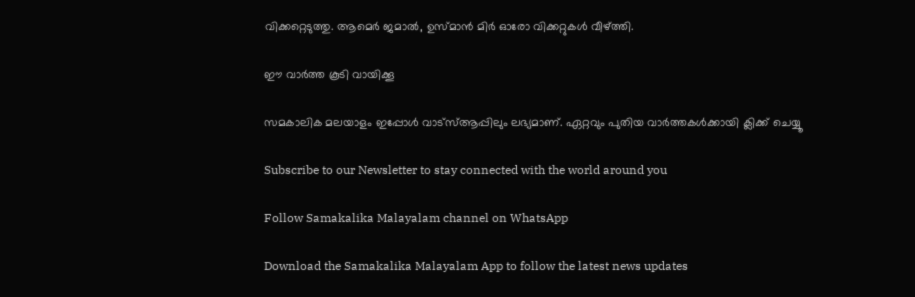വിക്കറ്റെടുത്തു. ആമെര്‍ ജമാല്‍, ഉസ്മാന്‍ മിര്‍ ഓരോ വിക്കറ്റുകള്‍ വീഴ്ത്തി.

ഈ വാർത്ത കൂടി വായിക്കൂ

സമകാലിക മലയാളം ഇപ്പോൾ വാട്‌സ്ആപ്പിലും ലഭ്യമാണ്. ഏറ്റവും പുതിയ വാർത്തകൾക്കായി ക്ലിക്ക് ചെയ്യൂ

Subscribe to our Newsletter to stay connected with the world around you

Follow Samakalika Malayalam channel on WhatsApp

Download the Samakalika Malayalam App to follow the latest news updates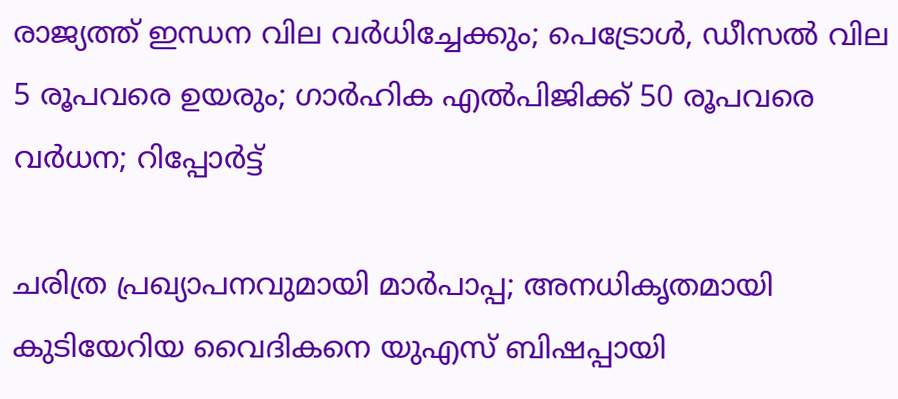രാജ്യത്ത് ഇന്ധന വില വര്‍ധിച്ചേക്കും; പെട്രോള്‍, ഡീസല്‍ വില 5 രൂപവരെ ഉയരും; ഗാര്‍ഹിക എല്‍പിജിക്ക് 50 രൂപവരെ വര്‍ധന; റിപ്പോര്‍ട്ട്

ചരിത്ര പ്രഖ്യാപനവുമായി മാര്‍പാപ്പ; അനധികൃതമായി കുടിയേറിയ വൈദികനെ യുഎസ് ബിഷപ്പായി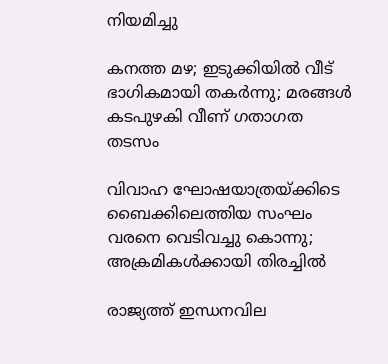നിയമിച്ചു

കനത്ത മഴ; ഇടുക്കിയില്‍ വീട് ഭാഗികമായി തകര്‍ന്നു; മരങ്ങള്‍ കടപുഴകി വീണ് ഗതാഗത തടസം

വിവാഹ ഘോഷയാത്രയ്ക്കിടെ ബൈക്കിലെത്തിയ സംഘം വരനെ വെടിവച്ചു കൊന്നു; അക്രമികള്‍ക്കായി തിരച്ചില്‍

രാജ്യത്ത് ഇന്ധനവില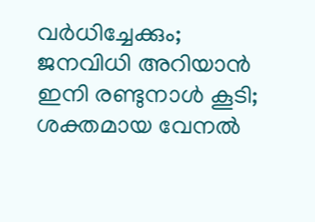വര്‍ധിച്ചേക്കും; ജനവിധി അറിയാന്‍ ഇനി രണ്ടുനാള്‍ കൂടി; ശക്തമായ വേനല്‍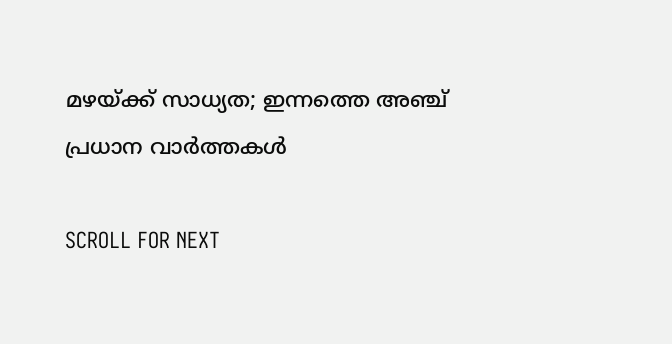മഴയ്ക്ക് സാധ്യത; ഇന്നത്തെ അഞ്ച് പ്രധാന വാര്‍ത്തകള്‍

SCROLL FOR NEXT